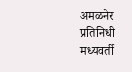अमळनेर प्रतिनिधी
मध्यवर्ती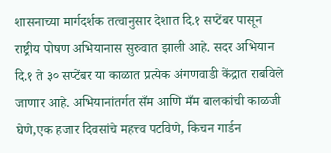शासनाच्या मार्गदर्शक तत्वानुसार देशात दि.१ सप्टेंबर पासून राष्ट्रीय पोषण अभियानास सुरुवात झाली आहे. सदर अभियान दि.१ ते ३० सप्टेंबर या काळात प्रत्येक अंगणवाडी केंद्रात राबविले जाणार आहे. अभियानांतर्गत सँम आणि मँम बालकांची काळजी घेणे,एक हजार दिवसांचे महत्त्व पटविणे, किचन गार्डन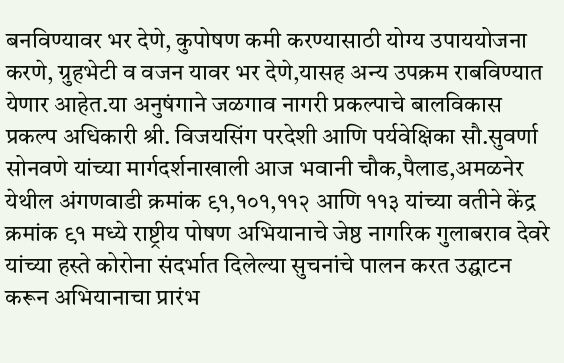बनविण्यावर भर देणे, कुपोषण कमी करण्यासाठी योग्य उपाययोजना करणे, ग्रुहभेटी व वजन यावर भर देणे,यासह अन्य उपक्रम राबविण्यात येणार आहेत.या अनुषंगाने जळगाव नागरी प्रकल्पाचे बालविकास प्रकल्प अधिकारी श्री. विजयसिंग परदेशी आणि पर्यवेक्षिका सौ.सुवर्णा सोनवणे यांच्या मार्गदर्शनाखाली आज भवानी चौक,पैलाड,अमळनेर येथील अंगणवाडी क्रमांक ९१,१०१,११२ आणि ११३ यांच्या वतीने केंद्र क्रमांक ९१ मध्ये राष्ट्रीय पोषण अभियानाचे जेष्ठ नागरिक गुलाबराव देवरे यांच्या हस्ते कोरोना संदर्भात दिलेल्या सुचनांचे पालन करत उद्घाटन करून अभियानाचा प्रारंभ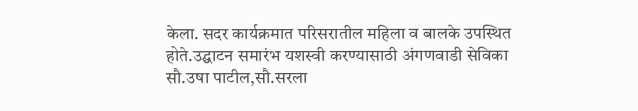केला. सदर कार्यक्रमात परिसरातील महिला व बालके उपस्थित होते.उद्घाटन समारंभ यशस्वी करण्यासाठी अंगणवाडी सेविका सौ.उषा पाटील,सौ.सरला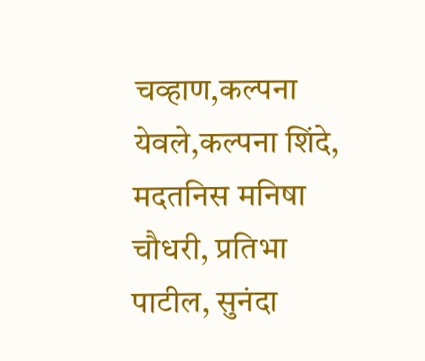चव्हाण,कल्पना येवले,कल्पना शिंदे, मदतनिस मनिषा चौधरी, प्रतिभा पाटील, सुनंदा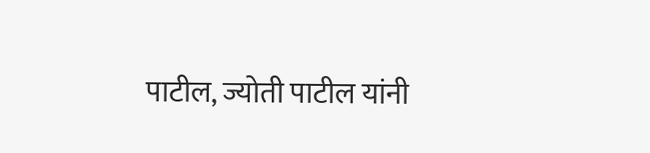पाटील, ज्योती पाटील यांनी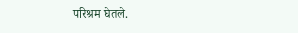परिश्रम घेतले.